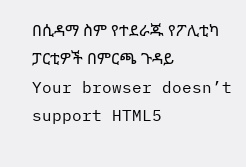በሲዳማ ስም የተደራጁ የፖሊቲካ ፓርቲዎች በምርጫ ጉዳይ
Your browser doesn’t support HTML5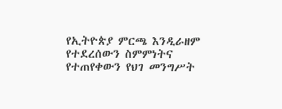የኢትዮጵያ ምርጫ እንዲራዘም የተደረሰውን ስምምነትና የተጠየቀውን የህገ መንግሥት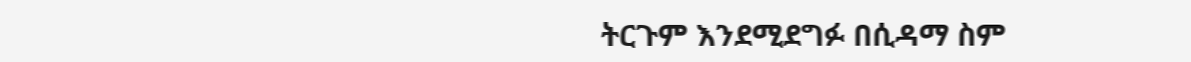ትርጉም እንደሚደግፉ በሲዳማ ስም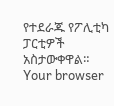የተደራጁ የፖሊቲካ ፓርቲዎች አስታውቀዋል።
Your browser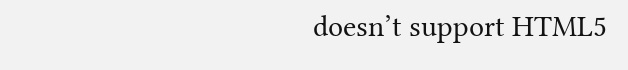doesn’t support HTML5